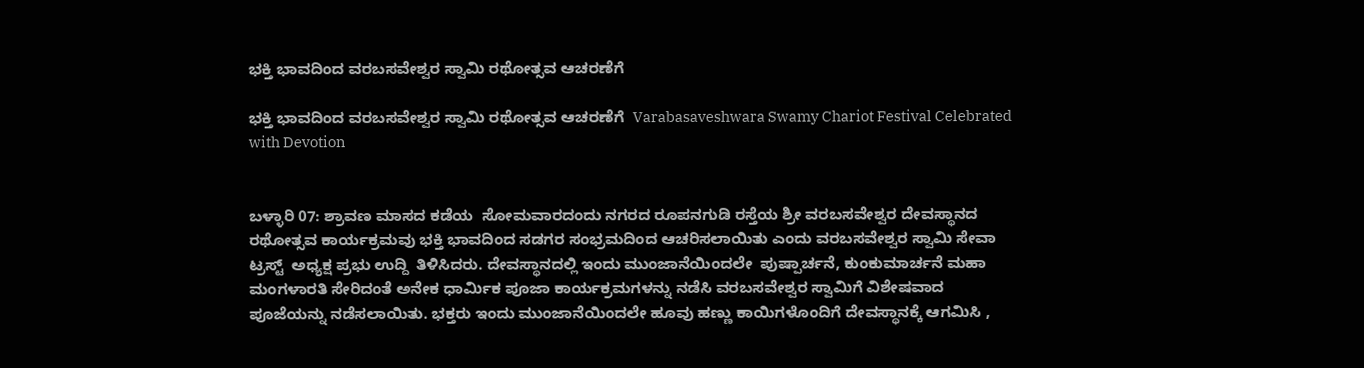ಭಕ್ತಿ ಭಾವದಿಂದ ವರಬಸವೇಶ್ವರ ಸ್ವಾಮಿ ರಥೋತ್ಸವ ಆಚರಣೆಗೆ

ಭಕ್ತಿ ಭಾವದಿಂದ ವರಬಸವೇಶ್ವರ ಸ್ವಾಮಿ ರಥೋತ್ಸವ ಆಚರಣೆಗೆ  Varabasaveshwara Swamy Chariot Festival Celebrated with Devotion


ಬಳ್ಳಾರಿ 07: ಶ್ರಾವಣ ಮಾಸದ ಕಡೆಯ  ಸೋಮವಾರದಂದು ನಗರದ ರೂಪನಗುಡಿ ರಸ್ತೆಯ ಶ್ರೀ ವರಬಸವೇಶ್ವರ ದೇವಸ್ಥಾನದ  ರಥೋತ್ಸವ ಕಾರ್ಯಕ್ರಮವು ಭಕ್ತಿ ಭಾವದಿಂದ ಸಡಗರ ಸಂಭ್ರಮದಿಂದ ಆಚರಿಸಲಾಯಿತು ಎಂದು ವರಬಸವೇಶ್ವರ ಸ್ವಾಮಿ ಸೇವಾ  ಟ್ರಸ್ಟ್‌  ಅಧ್ಯಕ್ಷ ಪ್ರಭು ಉದ್ದಿ  ತಿಳಿಸಿದರು. ದೇವಸ್ಥಾನದಲ್ಲಿ ಇಂದು ಮುಂಜಾನೆಯಿಂದಲೇ  ಪುಷ್ಪಾರ್ಚನೆ, ಕುಂಕುಮಾರ್ಚನೆ ಮಹಾ ಮಂಗಳಾರತಿ ಸೇರಿದಂತೆ ಅನೇಕ ಧಾರ್ಮಿಕ ಪೂಜಾ ಕಾರ್ಯಕ್ರಮಗಳನ್ನು ನಡೆಸಿ ವರಬಸವೇಶ್ವರ ಸ್ವಾಮಿಗೆ ವಿಶೇಷವಾದ ಪೂಜೆಯನ್ನು ನಡೆಸಲಾಯಿತು. ಭಕ್ತರು ಇಂದು ಮುಂಜಾನೆಯಿಂದಲೇ ಹೂವು ಹಣ್ಣು ಕಾಯಿಗಳೊಂದಿಗೆ ದೇವಸ್ಥಾನಕ್ಕೆ ಆಗಮಿಸಿ ,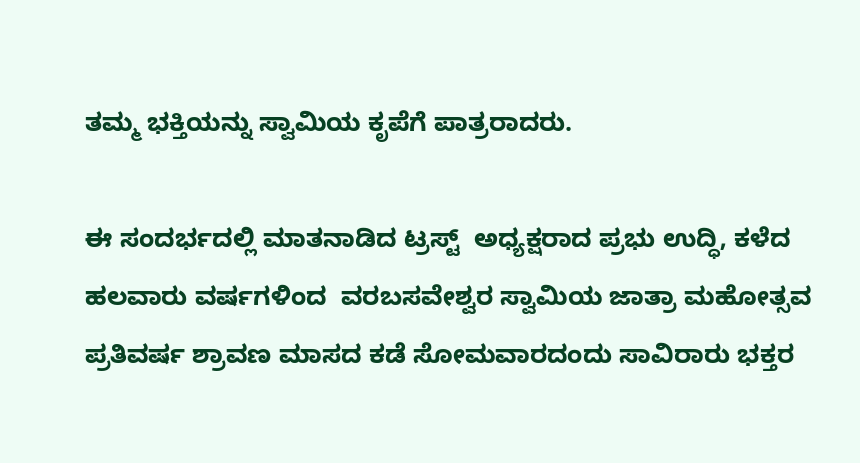ತಮ್ಮ ಭಕ್ತಿಯನ್ನು ಸ್ವಾಮಿಯ ಕೃಪೆಗೆ ಪಾತ್ರರಾದರು.

ಈ ಸಂದರ್ಭದಲ್ಲಿ ಮಾತನಾಡಿದ ಟ್ರಸ್ಟ್‌  ಅಧ್ಯಕ್ಷರಾದ ಪ್ರಭು ಉದ್ಧಿ, ಕಳೆದ ಹಲವಾರು ವರ್ಷಗಳಿಂದ  ವರಬಸವೇಶ್ವರ ಸ್ವಾಮಿಯ ಜಾತ್ರಾ ಮಹೋತ್ಸವ ಪ್ರತಿವರ್ಷ ಶ್ರಾವಣ ಮಾಸದ ಕಡೆ ಸೋಮವಾರದಂದು ಸಾವಿರಾರು ಭಕ್ತರ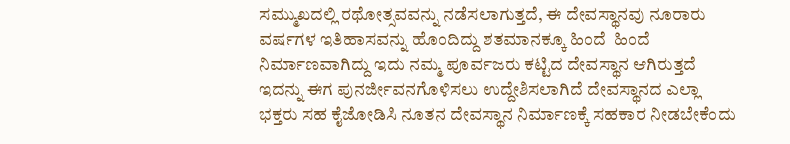ಸಮ್ಮುಖದಲ್ಲಿ ರಥೋತ್ಸವವನ್ನು ನಡೆಸಲಾಗುತ್ತದೆ, ಈ ದೇವಸ್ಥಾನವು ನೂರಾರು ವರ್ಷಗಳ ಇತಿಹಾಸವನ್ನು ಹೊಂದಿದ್ದು ಶತಮಾನಕ್ಕೂ ಹಿಂದೆ  ಹಿಂದೆ ನಿರ್ಮಾಣವಾಗಿದ್ದು ಇದು ನಮ್ಮ ಪೂರ್ವಜರು ಕಟ್ಟಿದ ದೇವಸ್ಥಾನ ಆಗಿರುತ್ತದೆ ಇದನ್ನು ಈಗ ಪುನರ್ಜೀವನಗೊಳಿಸಲು ಉದ್ದೇಶಿಸಲಾಗಿದೆ ದೇವಸ್ಥಾನದ ಎಲ್ಲಾ ಭಕ್ತರು ಸಹ ಕೈಜೋಡಿಸಿ ನೂತನ ದೇವಸ್ಥಾನ ನಿರ್ಮಾಣಕ್ಕೆ ಸಹಕಾರ ನೀಡಬೇಕೆಂದು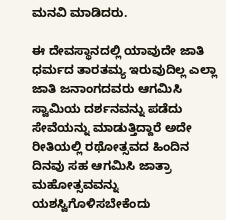ಮನವಿ ಮಾಡಿದರು.

ಈ ದೇವಸ್ಥಾನದಲ್ಲಿ ಯಾವುದೇ ಜಾತಿ ಧರ್ಮದ ತಾರತಮ್ಯ ಇರುವುದಿಲ್ಲ ಎಲ್ಲಾ ಜಾತಿ ಜನಾಂಗದವರು ಆಗಮಿಸಿ ಸ್ವಾಮಿಯ ದರ್ಶನವನ್ನು ಪಡೆದು ಸೇವೆಯನ್ನು ಮಾಡುತ್ತಿದ್ದಾರೆ ಅದೇ ರೀತಿಯಲ್ಲಿ ರಥೋತ್ಸವದ ಹಿಂದಿನ ದಿನವು ಸಹ ಆಗಮಿಸಿ ಜಾತ್ರಾ ಮಹೋತ್ಸವವನ್ನು ಯಶಸ್ವಿಗೊಳಿಸಬೇಕೆಂದು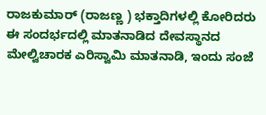ರಾಜಕುಮಾರ್ (ರಾಜಣ್ಣ ) ಭಕ್ತಾದಿಗಳಲ್ಲಿ ಕೋರಿದರು  ಈ ಸಂದರ್ಭದಲ್ಲಿ ಮಾತನಾಡಿದ ದೇವಸ್ಥಾನದ ಮೇಲ್ವಿಚಾರಕ ಎರಿಸ್ವಾಮಿ ಮಾತನಾಡಿ, ಇಂದು ಸಂಜೆ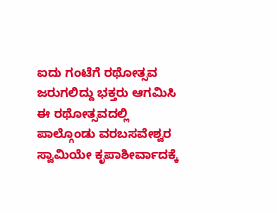ಐದು ಗಂಟೆಗೆ ರಥೋತ್ಸವ ಜರುಗಲಿದ್ದು ಭಕ್ತರು ಆಗಮಿಸಿ ಈ ರಥೋತ್ಸವದಲ್ಲಿ ಪಾಲ್ಗೊಂಡು ವರಬಸವೇಶ್ವರ ಸ್ವಾಮಿಯೇ ಕೃಪಾಶೀರ್ವಾದಕ್ಕೆ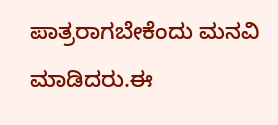ಪಾತ್ರರಾಗಬೇಕೆಂದು ಮನವಿ ಮಾಡಿದರು.ಈ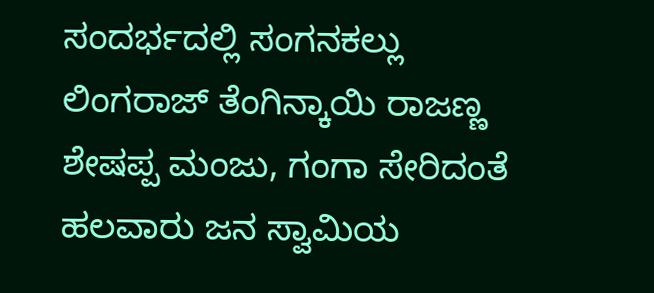ಸಂದರ್ಭದಲ್ಲಿ ಸಂಗನಕಲ್ಲು  ಲಿಂಗರಾಜ್ ತೆಂಗಿನ್ಕಾಯಿ ರಾಜಣ್ಣ ಶೇಷಪ್ಪ ಮಂಜು, ಗಂಗಾ ಸೇರಿದಂತೆ ಹಲವಾರು ಜನ ಸ್ವಾಮಿಯ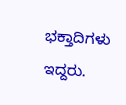ಭಕ್ತಾದಿಗಳು  ಇದ್ದರು.